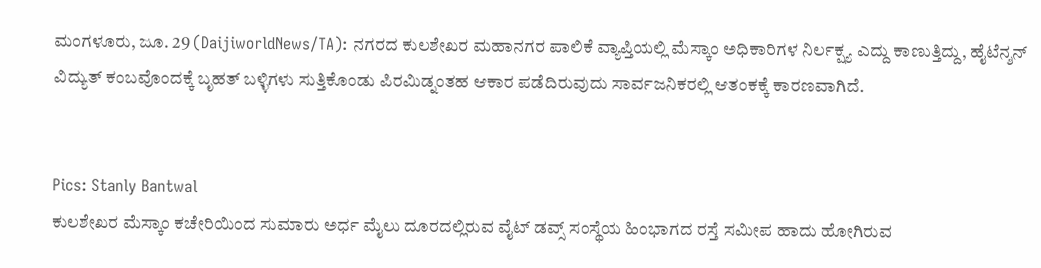ಮಂಗಳೂರು, ಜೂ. 29 (DaijiworldNews/TA): ನಗರದ ಕುಲಶೇಖರ ಮಹಾನಗರ ಪಾಲಿಕೆ ವ್ಯಾಪ್ತಿಯಲ್ಲಿ ಮೆಸ್ಕಾಂ ಅಧಿಕಾರಿಗಳ ನಿರ್ಲಕ್ಷ್ಯ ಎದ್ದು ಕಾಣುತ್ತಿದ್ದು, ಹೈಟೆನ್ಶನ್ ವಿದ್ಯುತ್ ಕಂಬವೊಂದಕ್ಕೆ ಬೃಹತ್ ಬಳ್ಳಿಗಳು ಸುತ್ತಿಕೊಂಡು ಪಿರಮಿಡ್ನಂತಹ ಆಕಾರ ಪಡೆದಿರುವುದು ಸಾರ್ವಜನಿಕರಲ್ಲಿ ಆತಂಕಕ್ಕೆ ಕಾರಣವಾಗಿದೆ.


Pics: Stanly Bantwal
ಕುಲಶೇಖರ ಮೆಸ್ಕಾಂ ಕಚೇರಿಯಿಂದ ಸುಮಾರು ಅರ್ಧ ಮೈಲು ದೂರದಲ್ಲಿರುವ ವೈಟ್ ಡವ್ಸ್ ಸಂಸ್ಥೆಯ ಹಿಂಭಾಗದ ರಸ್ತೆ ಸಮೀಪ ಹಾದು ಹೋಗಿರುವ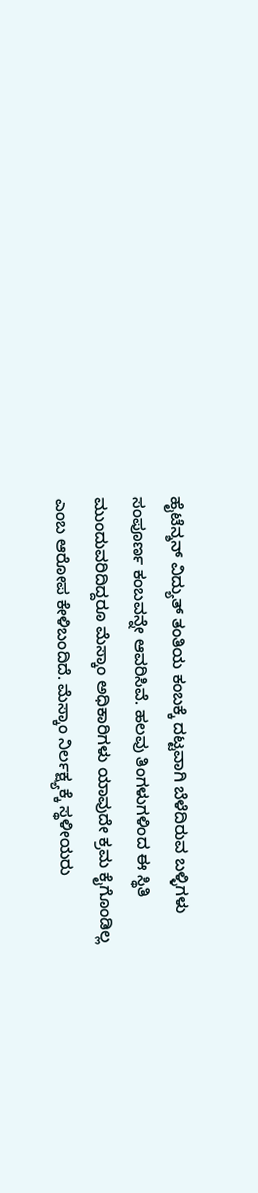ಹೈಟೆನ್ಶನ್ ವಿದ್ಯುತ್ ತಂತಿಯ ಕಂಬಕ್ಕೆ ದಟ್ಟವಾಗಿ ಬೆಳೆದಿರುವ ಬಳ್ಳಿಗಳು ಸಂಪೂರ್ಣ ಕಂಬವನ್ನೇ ಆವರಿಸಿವೆ. ಹಲವು ತಿಂಗಳುಗಳಿಂದ ಈ ಸ್ಥಿತಿ ಮುಂದುವರಿದಿದ್ದರೂ ಮೆಸ್ಕಾಂ ಅಧಿಕಾರಿಗಳು ಯಾವುದೇ ಕ್ರಮ ಕೈಗೊಂಡಿಲ್ಲ ಎಂಬ ಆರೋಪ ಕೇಳಿಬಂದಿದೆ. ಮೆಸ್ಕಾಂ ನಿರ್ಲಕ್ಷ್ಯಕ್ಕೆ ಸ್ಥಳೀಯರು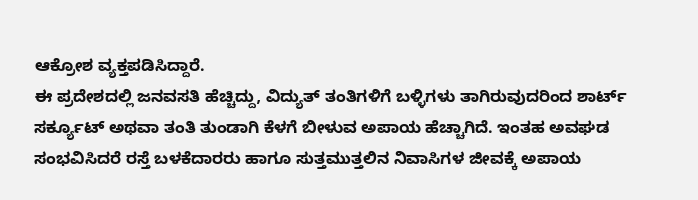ಆಕ್ರೋಶ ವ್ಯಕ್ತಪಡಿಸಿದ್ದಾರೆ.
ಈ ಪ್ರದೇಶದಲ್ಲಿ ಜನವಸತಿ ಹೆಚ್ಚಿದ್ದು, ವಿದ್ಯುತ್ ತಂತಿಗಳಿಗೆ ಬಳ್ಳಿಗಳು ತಾಗಿರುವುದರಿಂದ ಶಾರ್ಟ್ ಸರ್ಕ್ಯೂಟ್ ಅಥವಾ ತಂತಿ ತುಂಡಾಗಿ ಕೆಳಗೆ ಬೀಳುವ ಅಪಾಯ ಹೆಚ್ಚಾಗಿದೆ. ಇಂತಹ ಅವಘಡ ಸಂಭವಿಸಿದರೆ ರಸ್ತೆ ಬಳಕೆದಾರರು ಹಾಗೂ ಸುತ್ತಮುತ್ತಲಿನ ನಿವಾಸಿಗಳ ಜೀವಕ್ಕೆ ಅಪಾಯ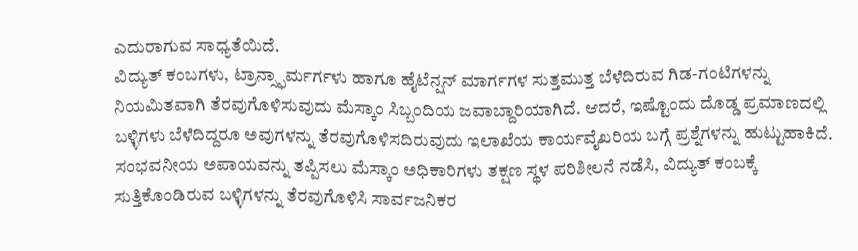ಎದುರಾಗುವ ಸಾಧ್ಯತೆಯಿದೆ.
ವಿದ್ಯುತ್ ಕಂಬಗಳು, ಟ್ರಾನ್ಸ್ಫಾರ್ಮರ್ಗಳು ಹಾಗೂ ಹೈಟೆನ್ಷನ್ ಮಾರ್ಗಗಳ ಸುತ್ತಮುತ್ತ ಬೆಳೆದಿರುವ ಗಿಡ-ಗಂಟಿಗಳನ್ನು ನಿಯಮಿತವಾಗಿ ತೆರವುಗೊಳಿಸುವುದು ಮೆಸ್ಕಾಂ ಸಿಬ್ಬಂದಿಯ ಜವಾಬ್ದಾರಿಯಾಗಿದೆ. ಆದರೆ, ಇಷ್ಟೊಂದು ದೊಡ್ಡ ಪ್ರಮಾಣದಲ್ಲಿ ಬಳ್ಳಿಗಳು ಬೆಳೆದಿದ್ದರೂ ಅವುಗಳನ್ನು ತೆರವುಗೊಳಿಸದಿರುವುದು ಇಲಾಖೆಯ ಕಾರ್ಯವೈಖರಿಯ ಬಗ್ಗೆ ಪ್ರಶ್ನೆಗಳನ್ನು ಹುಟ್ಟುಹಾಕಿದೆ.
ಸಂಭವನೀಯ ಅಪಾಯವನ್ನು ತಪ್ಪಿಸಲು ಮೆಸ್ಕಾಂ ಅಧಿಕಾರಿಗಳು ತಕ್ಷಣ ಸ್ಥಳ ಪರಿಶೀಲನೆ ನಡೆಸಿ, ವಿದ್ಯುತ್ ಕಂಬಕ್ಕೆ ಸುತ್ತಿಕೊಂಡಿರುವ ಬಳ್ಳಿಗಳನ್ನು ತೆರವುಗೊಳಿಸಿ ಸಾರ್ವಜನಿಕರ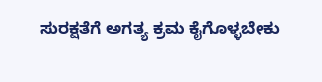ಸುರಕ್ಷತೆಗೆ ಅಗತ್ಯ ಕ್ರಮ ಕೈಗೊಳ್ಳಬೇಕು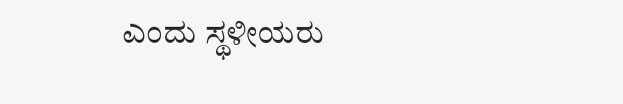ಎಂದು ಸ್ಥಳೀಯರು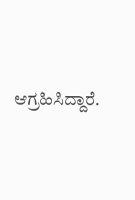ಆಗ್ರಹಿಸಿದ್ದಾರೆ.